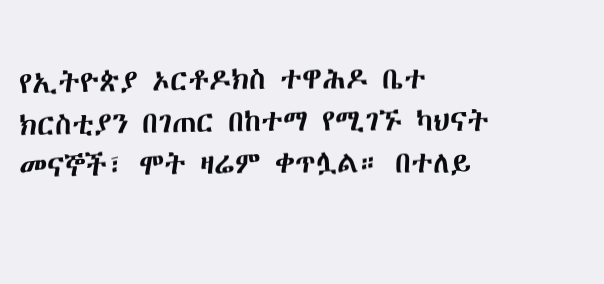የኢትዮጵያ ኦርቶዶክስ ተዋሕዶ ቤተ ክርስቲያን በገጠር በከተማ የሚገኙ ካህናት መናኞች፣ ሞት ዛሬም ቀጥሏል። በተለይ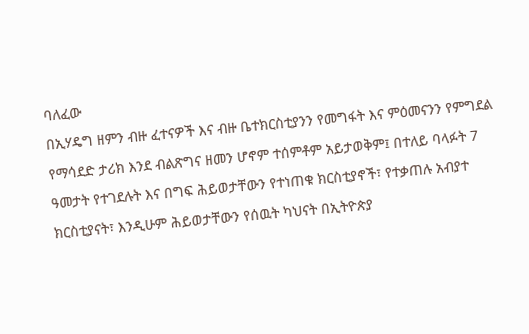ባለፈው
በኢሃዴግ ዘምን ብዙ ፈተናዎች እና ብዙ ቤተክርስቲያንን የመግፋት እና ምዕመናንን የምግደል የማሳደድ ታሪክ እንደ ብልጽግና ዘመን ሆኖም ተሰምቶም አይታወቅም፤ በተለይ ባላፉት 7 ዓመታት የተገደሉት እና በግፍ ሕይወታቸውን የተነጠቁ ክርስቲያኖች፣ የተቃጠሉ አብያተ ክርስቲያናት፣ እንዲሁም ሕይወታቸውን የሰዉት ካህናት በኢትዮጵያ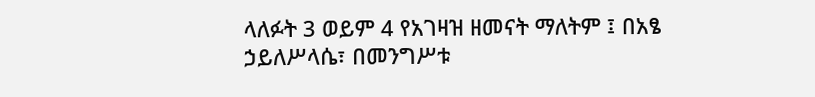ላለፉት 3 ወይም 4 የአገዛዝ ዘመናት ማለትም ፤ በአፄ ኃይለሥላሴ፣ በመንግሥቱ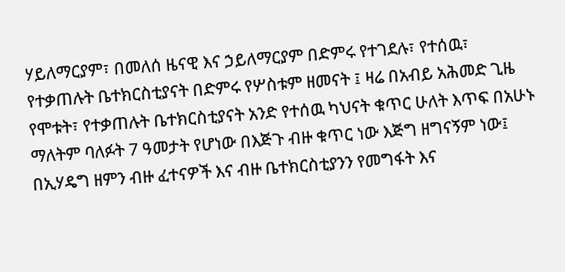ሃይለማርያም፣ በመለሰ ዜናዊ እና ኃይለማርያም በድምሩ የተገደሉ፣ የተሰዉ፣ የተቃጠሉት ቤተክርስቲያናት በድምሩ የሦስቱም ዘመናት ፤ ዛሬ በአብይ አሕመድ ጊዜ የሞቱት፣ የተቃጠሉት ቤተክርስቲያናት አንድ የተሰዉ ካህናት ቁጥር ሁለት እጥፍ በአሁኑ ማለትም ባለፉት 7 ዓመታት የሆነው በእጅጉ ብዙ ቁጥር ነው እጅግ ዘግናኝም ነው፤
በኢሃዴግ ዘምን ብዙ ፈተናዎች እና ብዙ ቤተክርስቲያንን የመግፋት እና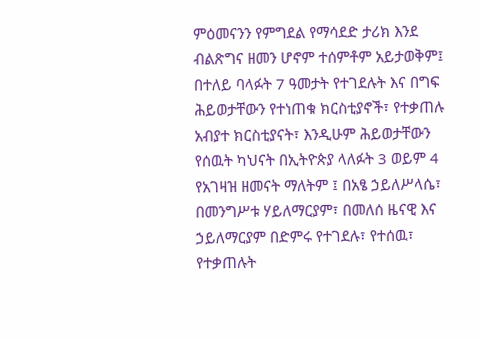ምዕመናንን የምግደል የማሳደድ ታሪክ እንደ ብልጽግና ዘመን ሆኖም ተሰምቶም አይታወቅም፤ በተለይ ባላፉት 7 ዓመታት የተገደሉት እና በግፍ ሕይወታቸውን የተነጠቁ ክርስቲያኖች፣ የተቃጠሉ አብያተ ክርስቲያናት፣ እንዲሁም ሕይወታቸውን የሰዉት ካህናት በኢትዮጵያ ላለፉት 3 ወይም 4 የአገዛዝ ዘመናት ማለትም ፤ በአፄ ኃይለሥላሴ፣ በመንግሥቱ ሃይለማርያም፣ በመለሰ ዜናዊ እና ኃይለማርያም በድምሩ የተገደሉ፣ የተሰዉ፣ የተቃጠሉት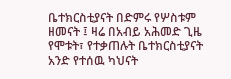ቤተክርስቲያናት በድምሩ የሦስቱም ዘመናት ፤ ዛሬ በአብይ አሕመድ ጊዜ የሞቱት፣ የተቃጠሉት ቤተክርስቲያናት አንድ የተሰዉ ካህናት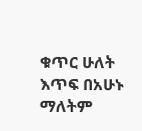ቁጥር ሁለት እጥፍ በአሁኑ ማለትም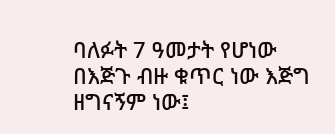ባለፉት 7 ዓመታት የሆነው በእጅጉ ብዙ ቁጥር ነው እጅግ ዘግናኝም ነው፤